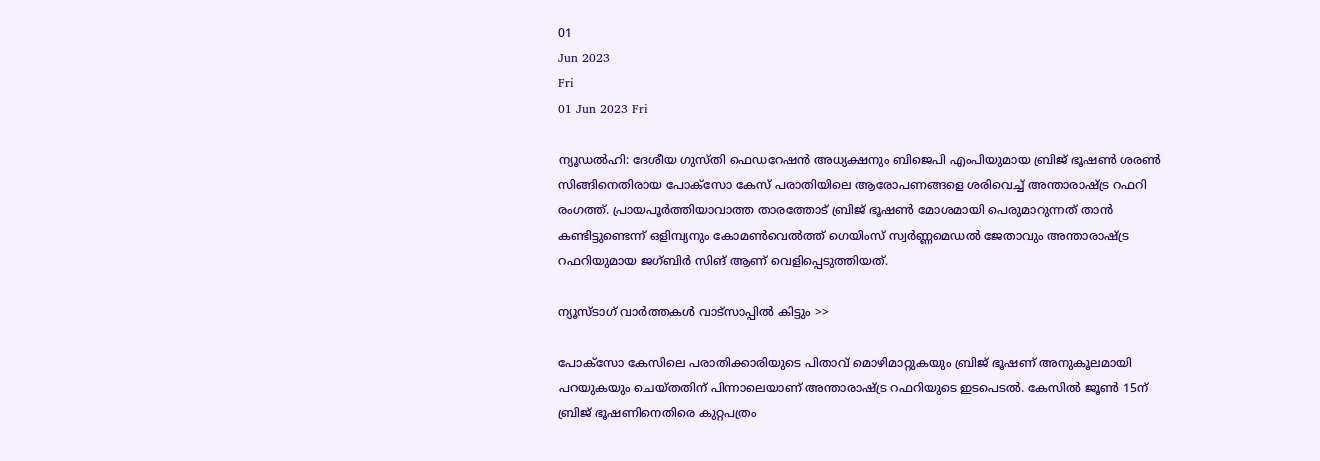01
Jun 2023
Fri
01 Jun 2023 Fri

ന്യൂഡൽഹി: ദേശീയ ഗുസ്തി ഫെഡറേഷൻ അധ്യക്ഷനും ബിജെപി എംപിയുമായ ബ്രിജ് ഭൂഷൺ ശരൺ സിങ്ങിനെതിരായ പോക്സോ കേസ് പരാതിയിലെ ആരോപണങ്ങളെ ശരിവെച്ച് അന്താരാഷ്ട്ര റഫറി രംഗത്ത്. പ്രായപൂർത്തിയാവാത്ത താരത്തോട് ബ്രിജ് ഭൂഷൺ മോശമായി പെരുമാറുന്നത് താൻ കണ്ടിട്ടുണ്ടെന്ന് ഒളിമ്പ്യനും കോമൺവെൽത്ത് ഗെയിംസ് സ്വർണ്ണമെഡൽ ജേതാവും അന്താരാഷ്ട്ര റഫറിയുമായ ജഗ്ബിർ സിങ് ആണ് വെളിപ്പെടുത്തിയത്.

ന്യൂസ്ടാഗ് വാര്‍ത്തകള്‍ വാട്‌സാപ്പില്‍ കിട്ടും >>

പോക്‌സോ കേസിലെ പരാതിക്കാരിയുടെ പിതാവ് മൊഴിമാറ്റുകയും ബ്രിജ് ഭൂഷണ് അനുകൂലമായി പറയുകയും ചെയ്തതിന് പിന്നാലെയാണ് അന്താരാഷ്ട്ര റഫറിയുടെ ഇടപെടൽ. കേസിൽ ജൂൺ 15ന് ബ്രിജ് ഭൂഷണിനെതിരെ കുറ്റപത്രം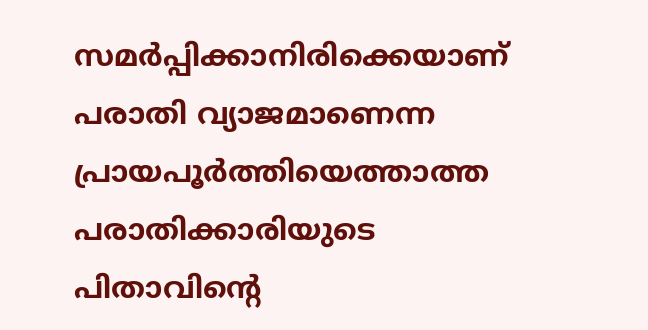സമർപ്പിക്കാനിരിക്കെയാണ് പരാതി വ്യാജമാണെന്ന പ്രായപൂർത്തിയെത്താത്ത പരാതിക്കാരിയുടെ പിതാവിന്റെ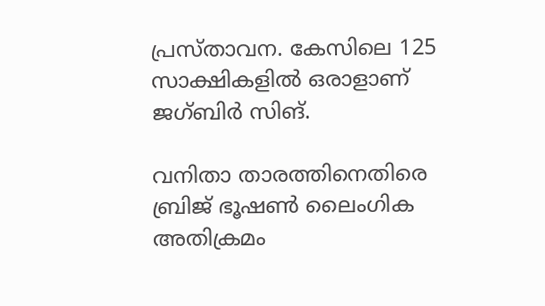പ്രസ്താവന. കേസിലെ 125 സാക്ഷികളിൽ ഒരാളാണ് ജഗ്ബിർ സിങ്.

വനിതാ താരത്തിനെതിരെ ബ്രിജ് ഭൂഷൺ ലൈംഗിക അതിക്രമം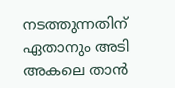നടത്തുന്നതിന് ഏതാനും അടി അകലെ താൻ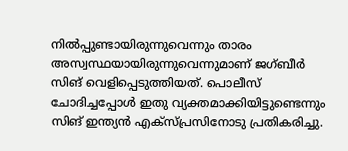നിൽപ്പുണ്ടായിരുന്നുവെന്നും താരം അസ്വസ്ഥയായിരുന്നുവെന്നുമാണ് ജഗ്ബീർ സിങ് വെളിപ്പെടുത്തിയത്. പൊലീസ് ചോദിച്ചപ്പോൾ ഇതു വ്യക്തമാക്കിയിട്ടുണ്ടെന്നും സിങ് ഇന്ത്യൻ എക്‌സ്പ്രസിനോടു പ്രതികരിച്ചു.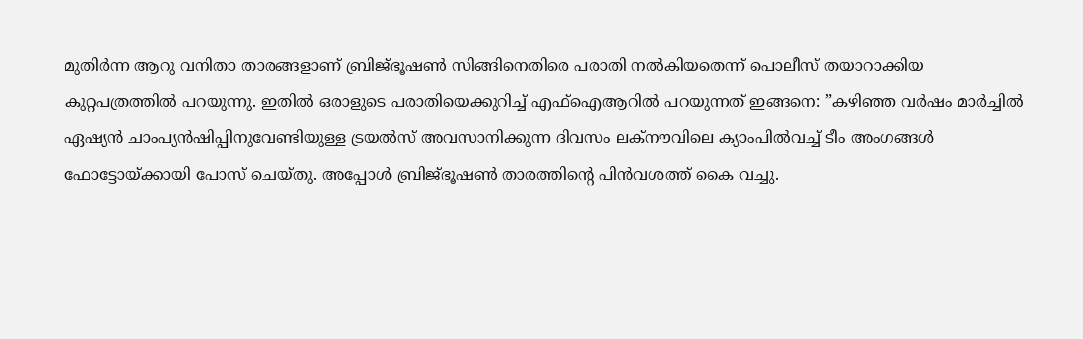മുതിർന്ന ആറു വനിതാ താരങ്ങളാണ് ബ്രിജ്ഭൂഷൺ സിങ്ങിനെതിരെ പരാതി നൽകിയതെന്ന് പൊലീസ് തയാറാക്കിയ കുറ്റപത്രത്തിൽ പറയുന്നു. ഇതിൽ ഒരാളുടെ പരാതിയെക്കുറിച്ച് എഫ്‌ഐആറിൽ പറയുന്നത് ഇങ്ങനെ: ”കഴിഞ്ഞ വർഷം മാർച്ചിൽ ഏഷ്യൻ ചാംപ്യൻഷിപ്പിനുവേണ്ടിയുള്ള ട്രയൽസ് അവസാനിക്കുന്ന ദിവസം ലക്‌നൗവിലെ ക്യാംപിൽവച്ച് ടീം അംഗങ്ങൾ ഫോട്ടോയ്ക്കായി പോസ് ചെയ്തു. അപ്പോൾ ബ്രിജ്ഭൂഷൺ താരത്തിന്റെ പിൻവശത്ത് കൈ വച്ചു.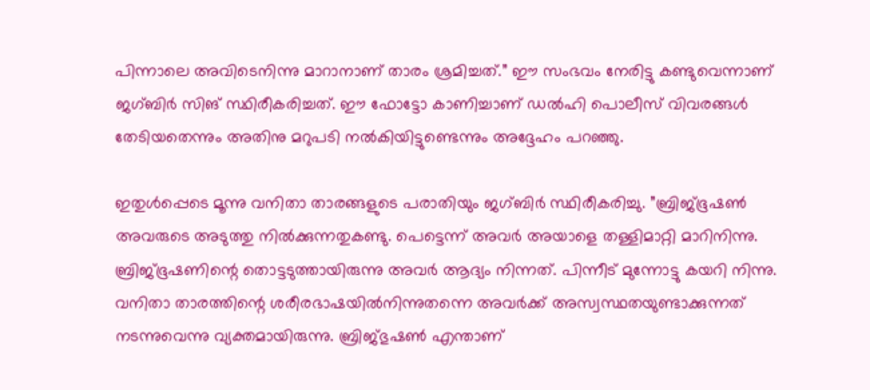പിന്നാലെ അവിടെനിന്നു മാറാനാണ് താരം ശ്രമിച്ചത്.” ഈ സംഭവം നേരിട്ടു കണ്ടുവെന്നാണ് ജഗ്ബിർ സിങ് സ്ഥിരീകരിച്ചത്. ഈ ഫോട്ടോ കാണിച്ചാണ് ഡൽഹി പൊലീസ് വിവരങ്ങൾ തേടിയതെന്നും അതിനു മറുപടി നൽകിയിട്ടുണ്ടെന്നും അദ്ദേഹം പറഞ്ഞു.

ഇതുൾപ്പെടെ മൂന്നു വനിതാ താരങ്ങളുടെ പരാതിയും ജഗ്ബിർ സ്ഥിരീകരിച്ചു. ”ബ്രിജ്ഭൂഷൺ അവരുടെ അടുത്തു നിൽക്കുന്നതുകണ്ടു. പെട്ടെന്ന് അവർ അയാളെ തള്ളിമാറ്റി മാറിനിന്നു. ബ്രിജ്ഭൂഷണിന്റെ തൊട്ടടുത്തായിരുന്നു അവർ ആദ്യം നിന്നത്. പിന്നീട് മുന്നോട്ടു കയറി നിന്നു. വനിതാ താരത്തിന്റെ ശരീരഭാഷയിൽനിന്നുതന്നെ അവർക്ക് അസ്വസ്ഥതയുണ്ടാക്കുന്നത് നടന്നുവെന്നു വ്യക്തമായിരുന്നു. ബ്രിജ്ഭുഷൺ എന്താണ്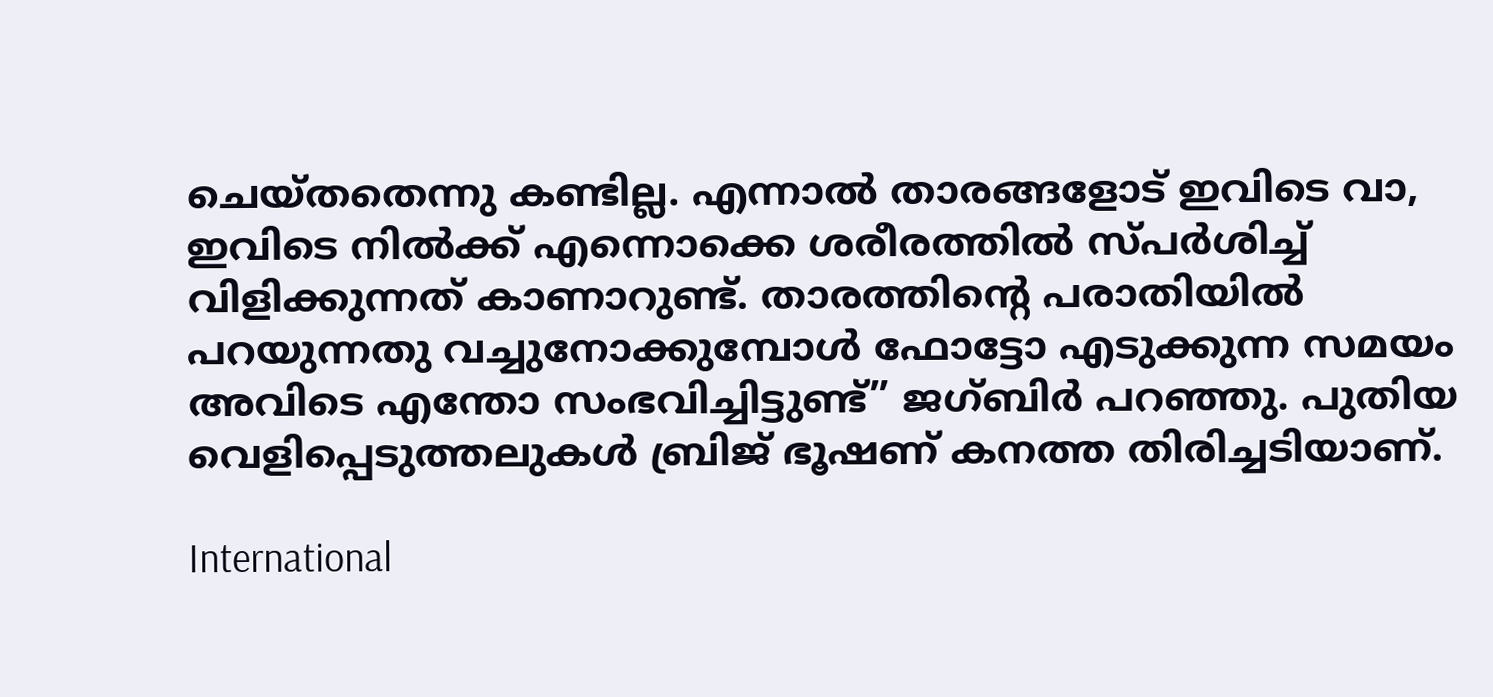ചെയ്തതെന്നു കണ്ടില്ല. എന്നാൽ താരങ്ങളോട് ഇവിടെ വാ, ഇവിടെ നിൽക്ക് എന്നൊക്കെ ശരീരത്തിൽ സ്പർശിച്ച് വിളിക്കുന്നത് കാണാറുണ്ട്. താരത്തിന്റെ പരാതിയിൽ പറയുന്നതു വച്ചുനോക്കുമ്പോൾ ഫോട്ടോ എടുക്കുന്ന സമയം അവിടെ എന്തോ സംഭവിച്ചിട്ടുണ്ട്” ജഗ്ബിർ പറഞ്ഞു. പുതിയ വെളിപ്പെടുത്തലുകൾ ബ്രിജ് ഭൂഷണ് കനത്ത തിരിച്ചടിയാണ്.

International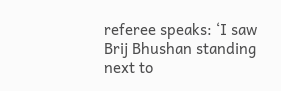referee speaks: ‘I saw Brij Bhushan standing next to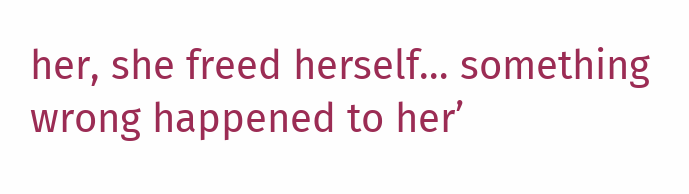her, she freed herself… something wrong happened to her’